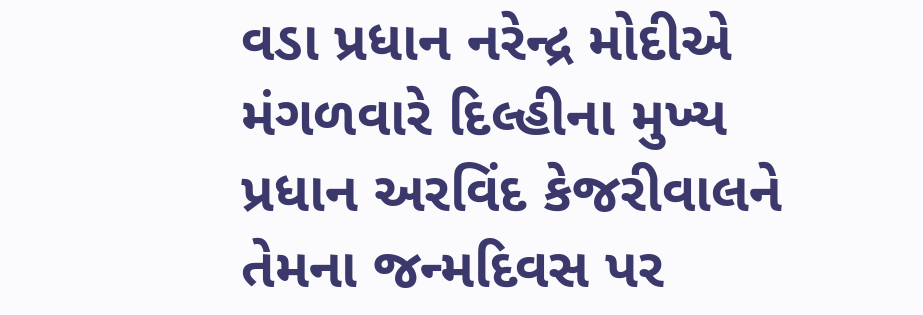વડા પ્રધાન નરેન્દ્ર મોદીએ મંગળવારે દિલ્હીના મુખ્ય પ્રધાન અરવિંદ કેજરીવાલને તેમના જન્મદિવસ પર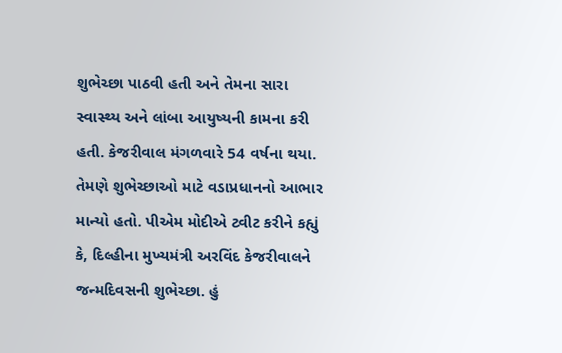શુભેચ્છા પાઠવી હતી અને તેમના સારા સ્વાસ્થ્ય અને લાંબા આયુષ્યની કામના કરી હતી. કેજરીવાલ મંગળવારે 54 વર્ષના થયા. તેમણે શુભેચ્છાઓ માટે વડાપ્રધાનનો આભાર માન્યો હતો. પીએમ મોદીએ ટ્વીટ કરીને કહ્યું કે, દિલ્હીના મુખ્યમંત્રી અરવિંદ કેજરીવાલને જન્મદિવસની શુભેચ્છા. હું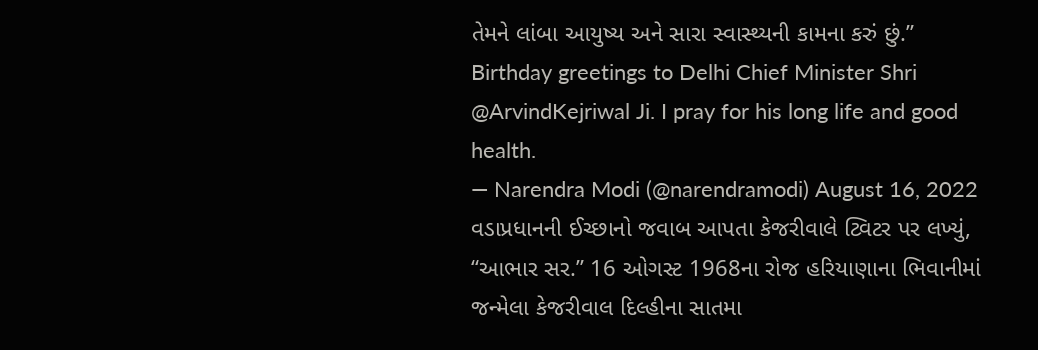તેમને લાંબા આયુષ્ય અને સારા સ્વાસ્થ્યની કામના કરું છું.”
Birthday greetings to Delhi Chief Minister Shri @ArvindKejriwal Ji. I pray for his long life and good health.
— Narendra Modi (@narendramodi) August 16, 2022
વડાપ્રધાનની ઈચ્છાનો જવાબ આપતા કેજરીવાલે ટ્વિટર પર લખ્યું, “આભાર સર.” 16 ઓગસ્ટ 1968ના રોજ હરિયાણાના ભિવાનીમાં જન્મેલા કેજરીવાલ દિલ્હીના સાતમા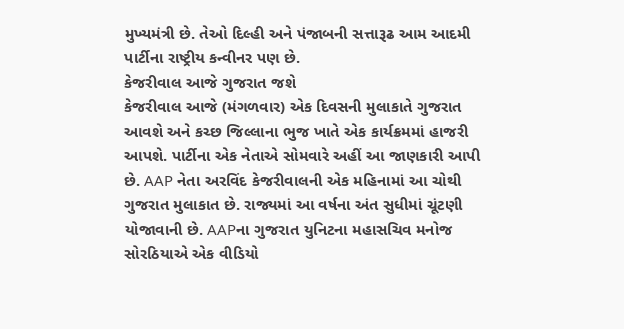મુખ્યમંત્રી છે. તેઓ દિલ્હી અને પંજાબની સત્તારૂઢ આમ આદમી પાર્ટીના રાષ્ટ્રીય કન્વીનર પણ છે.
કેજરીવાલ આજે ગુજરાત જશે
કેજરીવાલ આજે (મંગળવાર) એક દિવસની મુલાકાતે ગુજરાત આવશે અને કચ્છ જિલ્લાના ભુજ ખાતે એક કાર્યક્રમમાં હાજરી આપશે. પાર્ટીના એક નેતાએ સોમવારે અહીં આ જાણકારી આપી છે. AAP નેતા અરવિંદ કેજરીવાલની એક મહિનામાં આ ચોથી ગુજરાત મુલાકાત છે. રાજ્યમાં આ વર્ષના અંત સુધીમાં ચૂંટણી યોજાવાની છે. AAPના ગુજરાત યુનિટના મહાસચિવ મનોજ સોરઠિયાએ એક વીડિયો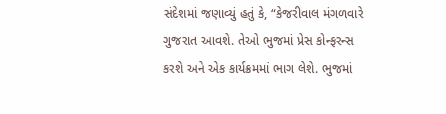સંદેશમાં જણાવ્યું હતું કે, “કેજરીવાલ મંગળવારે ગુજરાત આવશે. તેઓ ભુજમાં પ્રેસ કોન્ફરન્સ કરશે અને એક કાર્યક્રમમાં ભાગ લેશે. ભુજમાં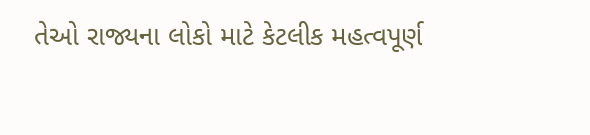તેઓ રાજ્યના લોકો માટે કેટલીક મહત્વપૂર્ણ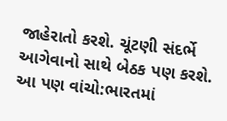જાહેરાતો કરશે. ચૂંટણી સંદર્ભે આગેવાનો સાથે બેઠક પણ કરશે.
આ પણ વાંચો:ભારતમાં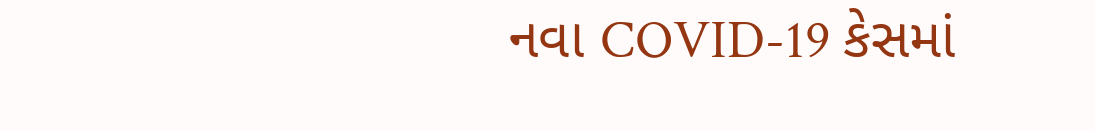નવા COVID-19 કેસમાં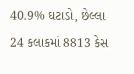40.9% ઘટાડો, છેલ્લા 24 કલાકમાં 8813 કેસ